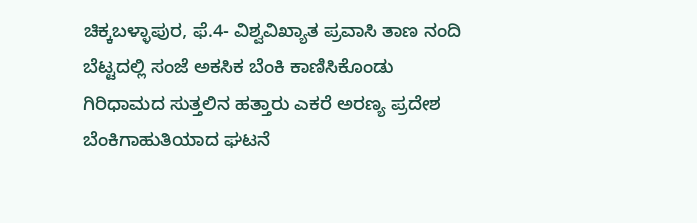ಚಿಕ್ಕಬಳ್ಳಾಪುರ, ಫೆ.4- ವಿಶ್ವವಿಖ್ಯಾತ ಪ್ರವಾಸಿ ತಾಣ ನಂದಿ ಬೆಟ್ಟದಲ್ಲಿ ಸಂಜೆ ಅಕಸಿಕ ಬೆಂಕಿ ಕಾಣಿಸಿಕೊಂಡು ಗಿರಿಧಾಮದ ಸುತ್ತಲಿನ ಹತ್ತಾರು ಎಕರೆ ಅರಣ್ಯ ಪ್ರದೇಶ ಬೆಂಕಿಗಾಹುತಿಯಾದ ಘಟನೆ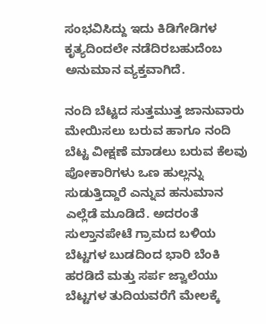ಸಂಭವಿಸಿದ್ದು ಇದು ಕಿಡಿಗೇಡಿಗಳ ಕೃತ್ಯದಿಂದಲೇ ನಡೆದಿರಬಹುದೆಂಬ ಅನುಮಾನ ವ್ಯಕ್ತವಾಗಿದೆ.

ನಂದಿ ಬೆಟ್ಟದ ಸುತ್ತಮುತ್ತ ಜಾನುವಾರು ಮೇಯಿಸಲು ಬರುವ ಹಾಗೂ ನಂದಿ ಬೆಟ್ಟ ವೀಕ್ಷಣೆ ಮಾಡಲು ಬರುವ ಕೆಲವು ಪೋಕಾರಿಗಳು ಒಣ ಹುಲ್ಲನ್ನು ಸುಡುತ್ತಿದ್ದಾರೆ ಎನ್ನುವ ಹನುಮಾನ ಎಲ್ಲೆಡೆ ಮೂಡಿದೆ. ಅದರಂತೆ ಸುಲ್ತಾನಪೇಟೆ ಗ್ರಾಮದ ಬಳಿಯ ಬೆಟ್ಟಗಳ ಬುಡದಿಂದ ಭಾರಿ ಬೆಂಕಿ ಹರಡಿದೆ ಮತ್ತು ಸರ್ಪ ಜ್ವಾಲೆಯು ಬೆಟ್ಟಗಳ ತುದಿಯವರೆಗೆ ಮೇಲಕ್ಕೆ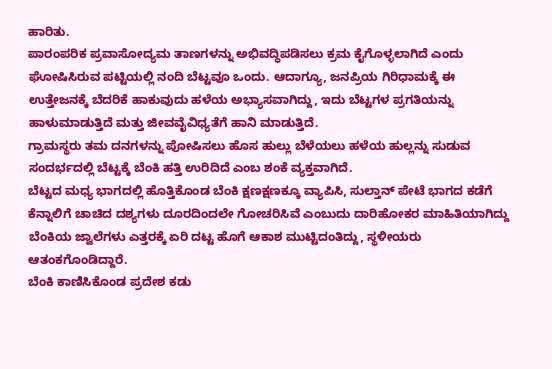ಹಾರಿತು.
ಪಾರಂಪರಿಕ ಪ್ರವಾಸೋದ್ಯಮ ತಾಣಗಳನ್ನು ಅಭಿವದ್ಧಿಪಡಿಸಲು ಕ್ರಮ ಕೈಗೊಳ್ಳಲಾಗಿದೆ ಎಂದು ಘೋಷಿಸಿರುವ ಪಟ್ಟಿಯಲ್ಲಿ ನಂದಿ ಬೆಟ್ಟವೂ ಒಂದು. ಆದಾಗ್ಯೂ, ಜನಪ್ರಿಯ ಗಿರಿಧಾಮಕ್ಕೆ ಈ ಉತ್ತೇಜನಕ್ಕೆ ಬೆದರಿಕೆ ಹಾಕುವುದು ಹಳೆಯ ಅಭ್ಯಾಸವಾಗಿದ್ದು, ಇದು ಬೆಟ್ಟಗಳ ಪ್ರಗತಿಯನ್ನು ಹಾಳುಮಾಡುತ್ತಿದೆ ಮತ್ತು ಜೀವವೈವಿಧ್ಯತೆಗೆ ಹಾನಿ ಮಾಡುತ್ತಿದೆ.
ಗ್ರಾಮಸ್ಥರು ತಮ ದನಗಳನ್ನು ಪೋಷಿಸಲು ಹೊಸ ಹುಲ್ಲು ಬೆಳೆಯಲು ಹಳೆಯ ಹುಲ್ಲನ್ನು ಸುಡುವ ಸಂದರ್ಭದಲ್ಲಿ ಬೆಟ್ಟಕ್ಕೆ ಬೆಂಕಿ ಹತ್ತಿ ಉರಿದಿದೆ ಎಂಬ ಶಂಕೆ ವ್ಯಕ್ತವಾಗಿದೆ.
ಬೆಟ್ಟದ ಮಧ್ಯ ಭಾಗದಲ್ಲಿ ಹೊತ್ತಿಕೊಂಡ ಬೆಂಕಿ ಕ್ಷಣಕ್ಷಣಕ್ಕೂ ವ್ಯಾಪಿಸಿ, ಸುಲ್ತಾನ್ ಪೇಟೆ ಭಾಗದ ಕಡೆಗೆ ಕೆನ್ನಾಲಿಗೆ ಚಾಚಿದ ದಶ್ಯಗಳು ದೂರದಿಂದಲೇ ಗೋಚರಿಸಿವೆ ಎಂಬುದು ದಾರಿಹೋಕರ ಮಾಹಿತಿಯಾಗಿದ್ದು ಬೆಂಕಿಯ ಜ್ವಾಲೆಗಳು ಎತ್ತರಕ್ಕೆ ಏರಿ ದಟ್ಟ ಹೊಗೆ ಆಕಾಶ ಮುಟ್ಟಿದಂತಿದ್ದು, ಸ್ಥಳೀಯರು ಆತಂಕಗೊಂಡಿದ್ದಾರೆ.
ಬೆಂಕಿ ಕಾಣಿಸಿಕೊಂಡ ಪ್ರದೇಶ ಕಡು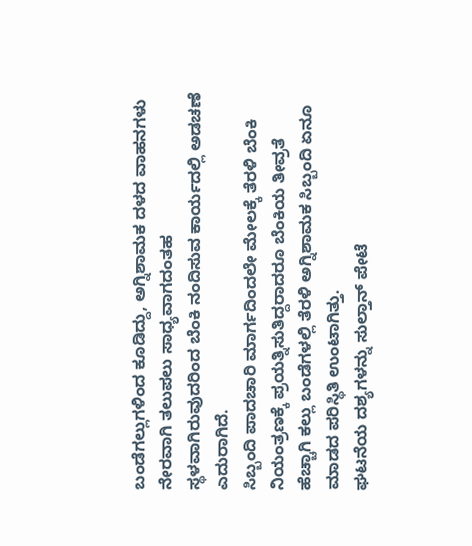ಬಂಡೆಗಲ್ಲುಗಳಿಂದ ಕೂಡಿದ್ದು, ಅಗ್ನಿಶಾಮಕ ದಳದ ವಾಹನಗಳು ನೇರವಾಗಿ ತಲುಪಲು ಸಾಧ್ಯವಾಗದಂತಹ ಸ್ಥಳವಾಗಿರುವುದರಿಂದ ಬೆಂಕಿ ನಂದಿಸುವ ಕಾರ್ಯದಲ್ಲಿ ಅಡಚಣೆ ಎದುರಾಗಿದೆ.
ಸಿಬ್ಬಂದಿ ಪಾದಚಾರಿ ಮಾರ್ಗದಿಂದಲೇ ಮೇಲಕ್ಕೆ ತೆರಳಿ ಬೆಂಕಿ ನಿಯಂತ್ರಣಕ್ಕೆ ಪ್ರಯತ್ನಿಸುತಿದ್ದರಾದರೂ ಬೆಂಕಿಯ ತೀವ್ರತೆ ಹೆಚ್ಚಾಗಿ ಕಲ್ಲು ಬಂಡೆಗಳಲ್ಲಿ ತೆರಳಿ ಅಗ್ನಿಶಾಮಕ ಸಿಬ್ಬಂದಿ ಏನೂ ಮಾಡದ ಪರಿಸ್ಥಿತಿ ಉಂಟಾಗಿತ್ತು.
ಘಟನೆಯ ದಶ್ಯಗಳನ್ನು ಸುಲ್ತಾನ್ ಪೇಟೆ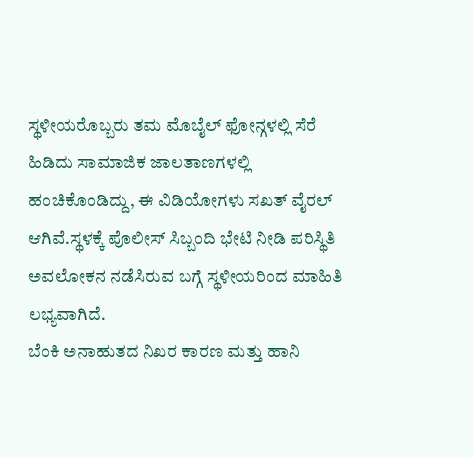ಸ್ಥಳೀಯರೊಬ್ಬರು ತಮ ಮೊಬೈಲ್ ಫೋನ್ಗಳಲ್ಲಿ ಸೆರೆ ಹಿಡಿದು ಸಾಮಾಜಿಕ ಜಾಲತಾಣಗಳಲ್ಲಿ ಹಂಚಿಕೊಂಡಿದ್ದು, ಈ ವಿಡಿಯೋಗಳು ಸಖತ್ ವೈರಲ್ ಆಗಿವೆ.ಸ್ಥಳಕ್ಕೆ ಪೊಲೀಸ್ ಸಿಬ್ಬಂದಿ ಭೇಟಿ ನೀಡಿ ಪರಿಸ್ಥಿತಿ ಅವಲೋಕನ ನಡೆಸಿರುವ ಬಗ್ಗೆ ಸ್ಥಳೀಯರಿಂದ ಮಾಹಿತಿ ಲಭ್ಯವಾಗಿದೆ.
ಬೆಂಕಿ ಅನಾಹುತದ ನಿಖರ ಕಾರಣ ಮತ್ತು ಹಾನಿ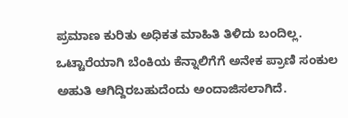ಪ್ರಮಾಣ ಕುರಿತು ಅಧಿಕತ ಮಾಹಿತಿ ತಿಳಿದು ಬಂದಿಲ್ಲ. ಒಟ್ಟಾರೆಯಾಗಿ ಬೆಂಕಿಯ ಕೆನ್ನಾಲಿಗೆಗೆ ಅನೇಕ ಪ್ರಾಣಿ ಸಂಕುಲ ಅಹುತಿ ಆಗಿದ್ದಿರಬಹುದೆಂದು ಅಂದಾಜಿಸಲಾಗಿದೆ.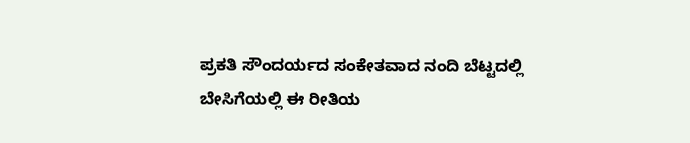ಪ್ರಕತಿ ಸೌಂದರ್ಯದ ಸಂಕೇತವಾದ ನಂದಿ ಬೆಟ್ಟದಲ್ಲಿ ಬೇಸಿಗೆಯಲ್ಲಿ ಈ ರೀತಿಯ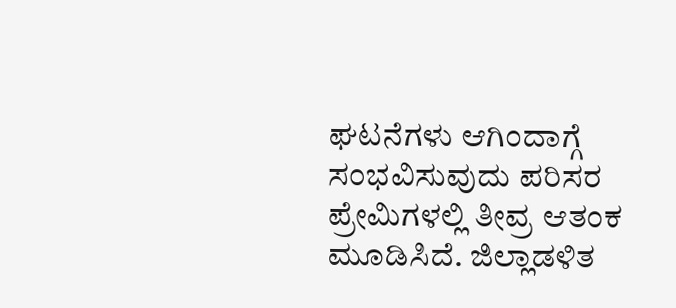ಘಟನೆಗಳು ಆಗಿಂದಾಗ್ಗೆ ಸಂಭವಿಸುವುದು ಪರಿಸರ ಪ್ರೇಮಿಗಳಲ್ಲಿ ತೀವ್ರ ಆತಂಕ ಮೂಡಿಸಿದೆ. ಜಿಲ್ಲಾಡಳಿತ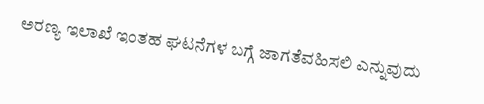ಅರಣ್ಯ ಇಲಾಖೆ ಇಂತಹ ಘಟನೆಗಳ ಬಗ್ಗೆ ಜಾಗತೆವಹಿಸಲಿ ಎನ್ನುವುದು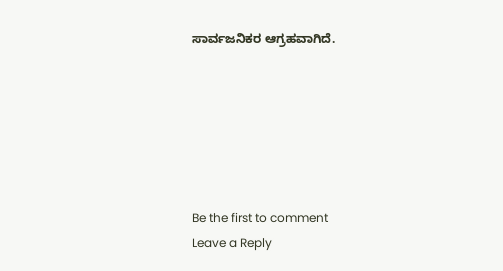ಸಾರ್ವಜನಿಕರ ಆಗ್ರಹವಾಗಿದೆ.






Be the first to comment
Leave a Reply